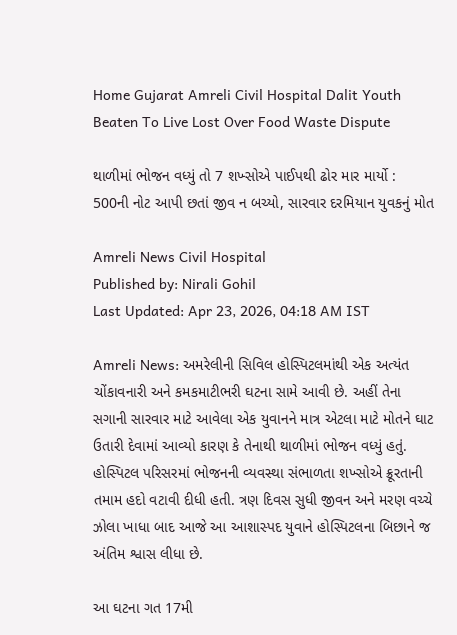Home Gujarat Amreli Civil Hospital Dalit Youth Beaten To Live Lost Over Food Waste Dispute

થાળીમાં ભોજન વધ્યું તો 7 શખ્સોએ પાઈપથી ઢોર માર માર્યો : 500ની નોટ આપી છતાં જીવ ન બચ્યો, સારવાર દરમિયાન યુવકનું મોત

Amreli News Civil Hospital
Published by: Nirali Gohil
Last Updated: Apr 23, 2026, 04:18 AM IST

Amreli News: અમરેલીની સિવિલ હોસ્પિટલમાંથી એક અત્યંત ચોંકાવનારી અને કમકમાટીભરી ઘટના સામે આવી છે. અહીં તેના સગાની સારવાર માટે આવેલા એક યુવાનને માત્ર એટલા માટે મોતને ઘાટ ઉતારી દેવામાં આવ્યો કારણ કે તેનાથી થાળીમાં ભોજન વધ્યું હતું. હોસ્પિટલ પરિસરમાં ભોજનની વ્યવસ્થા સંભાળતા શખ્સોએ ક્રૂરતાની તમામ હદો વટાવી દીધી હતી. ત્રણ દિવસ સુધી જીવન અને મરણ વચ્ચે ઝોલા ખાધા બાદ આજે આ આશાસ્પદ યુવાને હોસ્પિટલના બિછાને જ અંતિમ શ્વાસ લીધા છે.

આ ઘટના ગત 17મી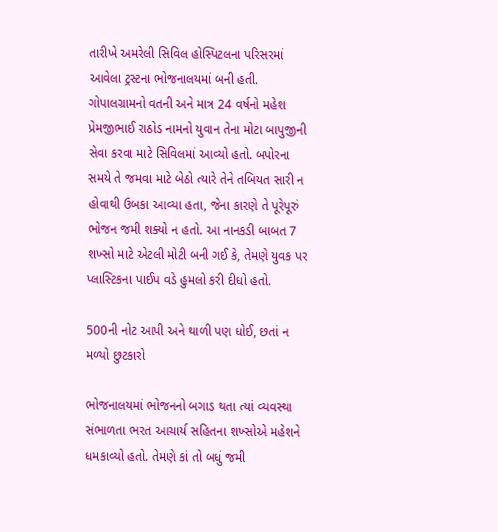તારીખે અમરેલી સિવિલ હોસ્પિટલના પરિસરમાં આવેલા ટ્રસ્ટના ભોજનાલયમાં બની હતી. ગોપાલગ્રામનો વતની અને માત્ર 24 વર્ષનો મહેશ પ્રેમજીભાઈ રાઠોડ નામનો યુવાન તેના મોટા બાપુજીની સેવા કરવા માટે સિવિલમાં આવ્યો હતો. બપોરના સમયે તે જમવા માટે બેઠો ત્યારે તેને તબિયત સારી ન હોવાથી ઉબકા આવ્યા હતા, જેના કારણે તે પૂરેપૂરું ભોજન જમી શક્યો ન હતો. આ નાનકડી બાબત 7 શખ્સો માટે એટલી મોટી બની ગઈ કે, તેમણે યુવક પર પ્લાસ્ટિકના પાઈપ વડે હુમલો કરી દીધો હતો.

500ની નોટ આપી અને થાળી પણ ધોઈ, છતાં ન મળ્યો છુટકારો

ભોજનાલયમાં ભોજનનો બગાડ થતા ત્યાં વ્યવસ્થા સંભાળતા ભરત આચાર્ય સહિતના શખ્સોએ મહેશને ધમકાવ્યો હતો. તેમણે કાં તો બધું જમી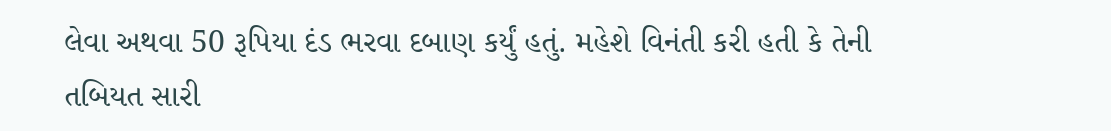લેવા અથવા 50 રૂપિયા દંડ ભરવા દબાણ કર્યું હતું. મહેશે વિનંતી કરી હતી કે તેની તબિયત સારી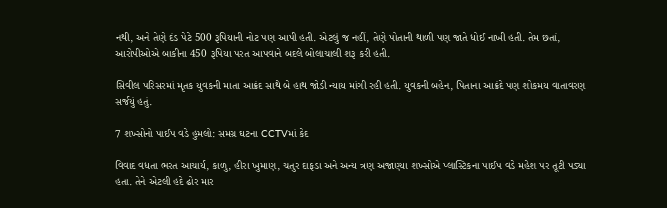નથી, અને તેણે દંડ પેટે 500 રૂપિયાની નોટ પણ આપી હતી. એટલું જ નહીં, તેણે પોતાની થાળી પણ જાતે ધોઈ નાખી હતી. તેમ છતાં, આરોપીઓએ બાકીના 450 રૂપિયા પરત આપવાને બદલે બોલાચાલી શરૂ કરી હતી.

સિવીલ પરિસરમાં મૃતક યુવકની માતા આક્રંદ સાથે બે હાથ જોડી ન્યાય માંગી રહી હતી. યુવકની બહેન, પિતાના આક્રંદે પણ શોકમય વાતાવરણ સર્જયું હતું.

7 શખ્સોનો પાઈપ વડે હુમલો: સમગ્ર ઘટના CCTVમાં કેદ

વિવાદ વધતા ભરત આચાર્ય, કાળુ, હીરા ખુમાણ, ચતુર દાફડા અને અન્ય ત્રણ અજાણ્યા શખ્સોએ પ્લાસ્ટિકના પાઈપ વડે મહેશ પર તૂટી પડ્યા હતા. તેને એટલી હદે ઢોર માર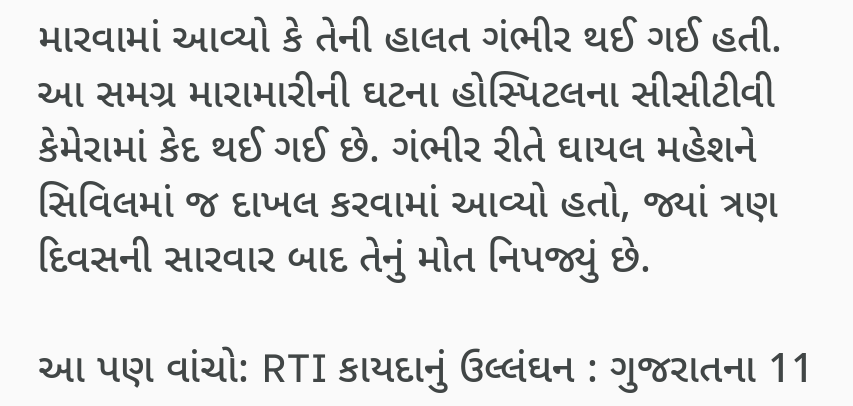મારવામાં આવ્યો કે તેની હાલત ગંભીર થઈ ગઈ હતી. આ સમગ્ર મારામારીની ઘટના હોસ્પિટલના સીસીટીવી કેમેરામાં કેદ થઈ ગઈ છે. ગંભીર રીતે ઘાયલ મહેશને સિવિલમાં જ દાખલ કરવામાં આવ્યો હતો, જ્યાં ત્રણ દિવસની સારવાર બાદ તેનું મોત નિપજ્યું છે.

આ પણ વાંચો: RTI કાયદાનું ઉલ્લંઘન : ગુજરાતના 11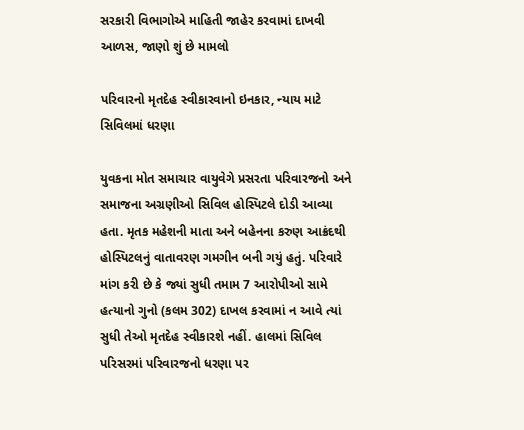સરકારી વિભાગોએ માહિતી જાહેર કરવામાં દાખવી આળસ, જાણો શું છે મામલો

પરિવારનો મૃતદેહ સ્વીકારવાનો ઇનકાર, ન્યાય માટે સિવિલમાં ધરણા

યુવકના મોત સમાચાર વાયુવેગે પ્રસરતા પરિવારજનો અને સમાજના અગ્રણીઓ સિવિલ હોસ્પિટલે દોડી આવ્યા હતા. મૃતક મહેશની માતા અને બહેનના કરુણ આક્રંદથી હોસ્પિટલનું વાતાવરણ ગમગીન બની ગયું હતું. પરિવારે માંગ કરી છે કે જ્યાં સુધી તમામ 7 આરોપીઓ સામે હત્યાનો ગુનો (કલમ 302) દાખલ કરવામાં ન આવે ત્યાં સુધી તેઓ મૃતદેહ સ્વીકારશે નહીં. હાલમાં સિવિલ પરિસરમાં પરિવારજનો ધરણા પર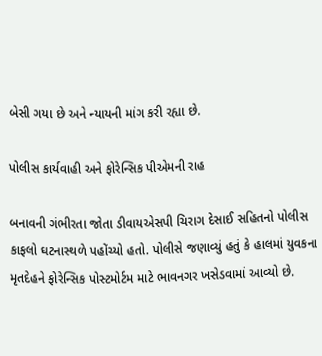બેસી ગયા છે અને ન્યાયની માંગ કરી રહ્યા છે.

પોલીસ કાર્યવાહી અને ફોરેન્સિક પીએમની રાહ

બનાવની ગંભીરતા જોતા ડીવાયએસપી ચિરાગ દેસાઈ સહિતનો પોલીસ કાફલો ઘટનાસ્થળે પહોંચ્યો હતો. પોલીસે જણાવ્યું હતું કે હાલમાં યુવકના મૃતદેહને ફોરેન્સિક પોસ્ટમોર્ટમ માટે ભાવનગર ખસેડવામાં આવ્યો છે.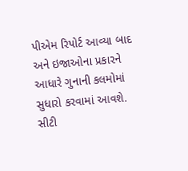પીએમ રિપોર્ટ આવ્યા બાદ અને ઇજાઓના પ્રકારને આધારે ગુનાની કલમોમાં સુધારો કરવામાં આવશે. સીટી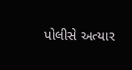પોલીસે અત્યાર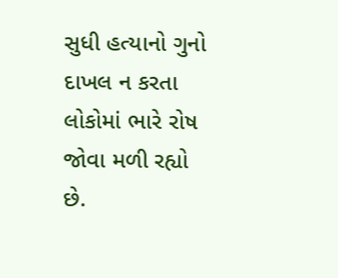સુધી હત્યાનો ગુનો દાખલ ન કરતા લોકોમાં ભારે રોષ જોવા મળી રહ્યો છે.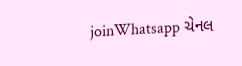joinWhatsapp ચેનલ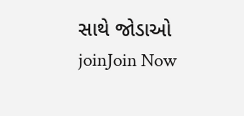સાથે જોડાઓ
joinJoin Now